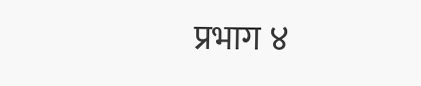प्रभाग ४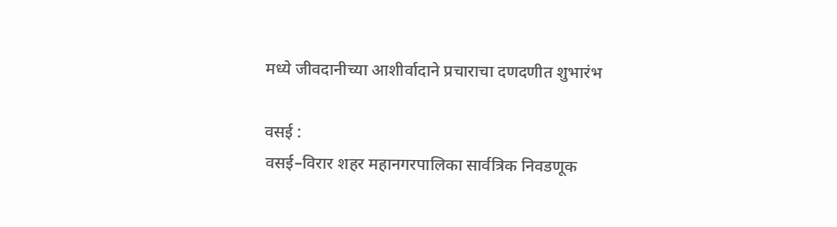मध्ये जीवदानीच्या आशीर्वादाने प्रचाराचा दणदणीत शुभारंभ

वसई :
वसई–विरार शहर महानगरपालिका सार्वत्रिक निवडणूक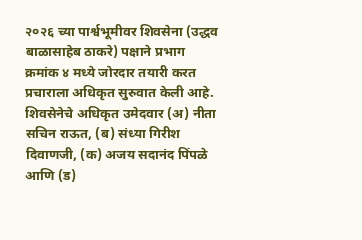२०२६ च्या पार्श्वभूमीवर शिवसेना (उद्धव बाळासाहेब ठाकरे) पक्षाने प्रभाग क्रमांक ४ मध्ये जोरदार तयारी करत प्रचाराला अधिकृत सुरुवात केली आहे. शिवसेनेचे अधिकृत उमेदवार (अ) नीता सचिन राऊत, (ब) संध्या गिरीश दिवाणजी, (क) अजय सदानंद पिंपळे आणि (ड)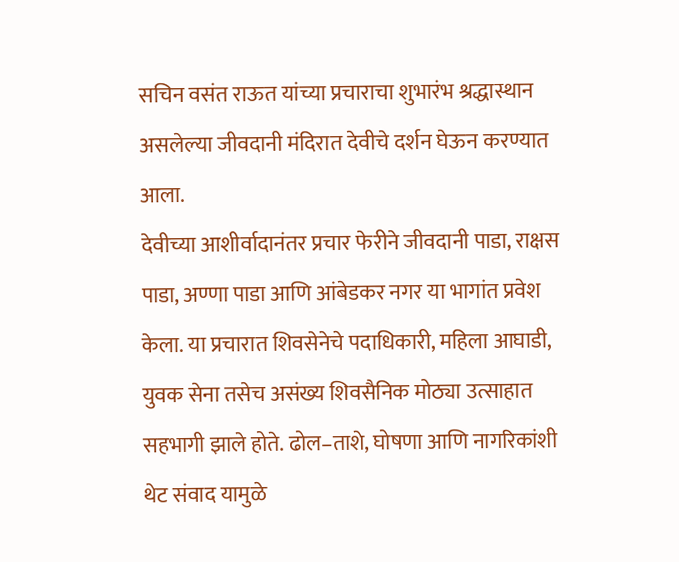सचिन वसंत राऊत यांच्या प्रचाराचा शुभारंभ श्रद्धास्थान असलेल्या जीवदानी मंदिरात देवीचे दर्शन घेऊन करण्यात आला.
देवीच्या आशीर्वादानंतर प्रचार फेरीने जीवदानी पाडा, राक्षस पाडा, अण्णा पाडा आणि आंबेडकर नगर या भागांत प्रवेश केला. या प्रचारात शिवसेनेचे पदाधिकारी, महिला आघाडी, युवक सेना तसेच असंख्य शिवसैनिक मोठ्या उत्साहात सहभागी झाले होते. ढोल–ताशे, घोषणा आणि नागरिकांशी थेट संवाद यामुळे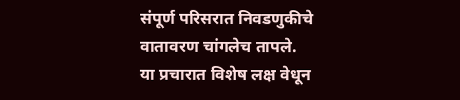संपूर्ण परिसरात निवडणुकीचे वातावरण चांगलेच तापले.
या प्रचारात विशेष लक्ष वेधून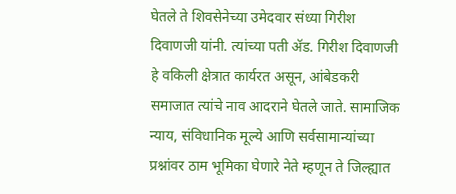घेतले ते शिवसेनेच्या उमेदवार संध्या गिरीश दिवाणजी यांनी. त्यांच्या पती ॲड. गिरीश दिवाणजी हे वकिली क्षेत्रात कार्यरत असून, आंबेडकरी समाजात त्यांचे नाव आदराने घेतले जाते. सामाजिक न्याय, संविधानिक मूल्ये आणि सर्वसामान्यांच्या प्रश्नांवर ठाम भूमिका घेणारे नेते म्हणून ते जिल्ह्यात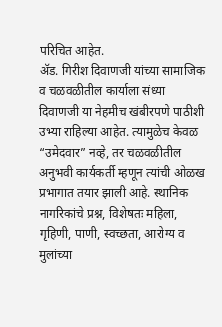परिचित आहेत.
ॲड. गिरीश दिवाणजी यांच्या सामाजिक व चळवळीतील कार्याला संध्या दिवाणजी या नेहमीच खंबीरपणे पाठीशी उभ्या राहिल्या आहेत. त्यामुळेच केवळ “उमेदवार” नव्हे, तर चळवळीतील अनुभवी कार्यकर्ती म्हणून त्यांची ओळख प्रभागात तयार झाली आहे. स्थानिक नागरिकांचे प्रश्न, विशेषतः महिला, गृहिणी, पाणी, स्वच्छता, आरोग्य व मुलांच्या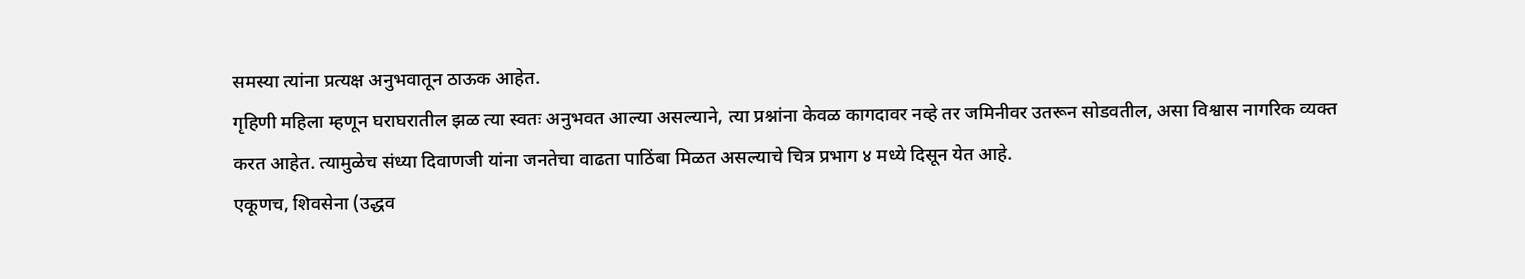समस्या त्यांना प्रत्यक्ष अनुभवातून ठाऊक आहेत.
गृहिणी महिला म्हणून घराघरातील झळ त्या स्वतः अनुभवत आल्या असल्याने, त्या प्रश्नांना केवळ कागदावर नव्हे तर जमिनीवर उतरून सोडवतील, असा विश्वास नागरिक व्यक्त करत आहेत. त्यामुळेच संध्या दिवाणजी यांना जनतेचा वाढता पाठिंबा मिळत असल्याचे चित्र प्रभाग ४ मध्ये दिसून येत आहे.
एकूणच, शिवसेना (उद्धव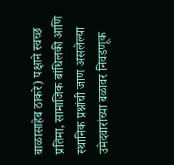बाळासाहेब ठाकरे) पक्षाने स्वच्छ प्रतिमा, सामाजिक बांधिलकी आणि स्थानिक प्रश्नांची जाण असलेल्या उमेदवारांच्या बळावर निवडणूक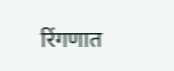रिंगणात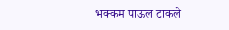भक्कम पाऊल टाकले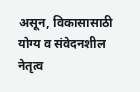असून, विकासासाठी योग्य व संवेदनशील नेतृत्व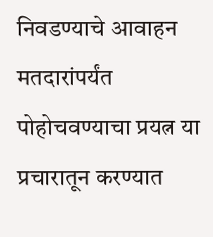निवडण्याचे आवाहन मतदारांपर्यंत पोहोचवण्याचा प्रयत्न या प्रचारातून करण्यात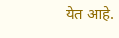येत आहे.